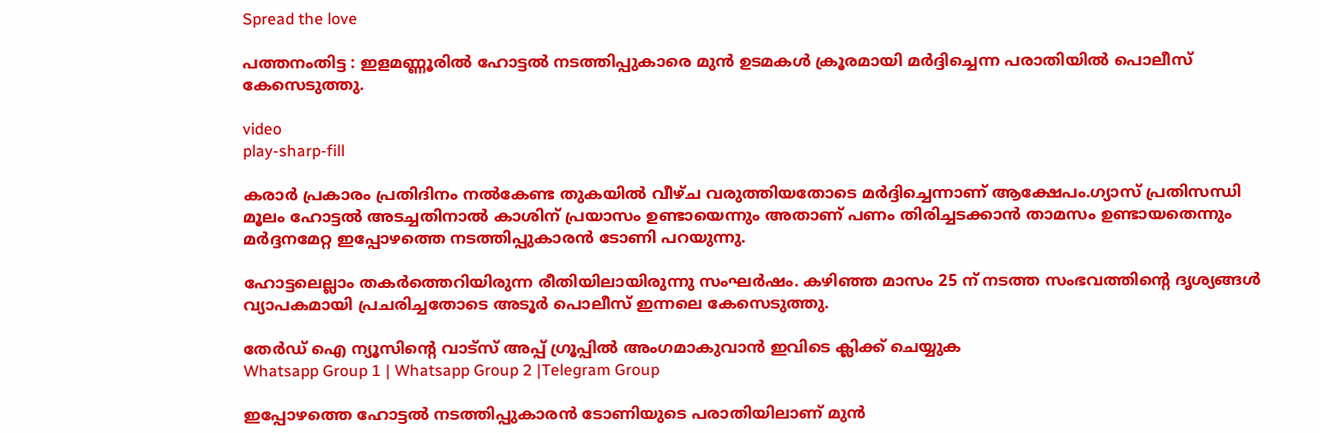Spread the love

പത്തനംതിട്ട : ഇളമണ്ണൂരിൽ ഹോട്ടൽ നടത്തിപ്പുകാരെ മുൻ ഉടമകൾ ക്രൂരമായി മർദ്ദിച്ചെന്ന പരാതിയിൽ പൊലീസ് കേസെടുത്തു.

video
play-sharp-fill

കരാർ പ്രകാരം പ്രതിദിനം നൽകേണ്ട തുകയിൽ വീഴ്ച വരുത്തിയതോടെ മർദ്ദിച്ചെന്നാണ് ആക്ഷേപം.ഗ്യാസ് പ്രതിസന്ധി മൂലം ഹോട്ടൽ അടച്ചതിനാൽ കാശിന് പ്രയാസം ഉണ്ടായെന്നും അതാണ് പണം തിരിച്ചടക്കാൻ താമസം ഉണ്ടായതെന്നും മർദ്ദനമേറ്റ ഇപ്പോഴത്തെ നടത്തിപ്പുകാരൻ ടോണി പറയുന്നു.

ഹോട്ടലെല്ലാം തകർത്തെറിയിരുന്ന രീതിയിലായിരുന്നു സംഘർഷം. കഴിഞ്ഞ മാസം 25 ന് നടത്ത സംഭവത്തിന്‍റെ ദൃശ്യങ്ങൾ വ്യാപകമായി പ്രചരിച്ചതോടെ അടൂർ പൊലീസ് ഇന്നലെ കേസെടുത്തു.

തേർഡ് ഐ ന്യൂസിന്റെ വാട്സ് അപ്പ് ഗ്രൂപ്പിൽ അംഗമാകുവാൻ ഇവിടെ ക്ലിക്ക് ചെയ്യുക
Whatsapp Group 1 | Whatsapp Group 2 |Telegram Group

ഇപ്പോഴത്തെ ഹോട്ടൽ നടത്തിപ്പുകാരൻ ടോണിയുടെ പരാതിയിലാണ് മുൻ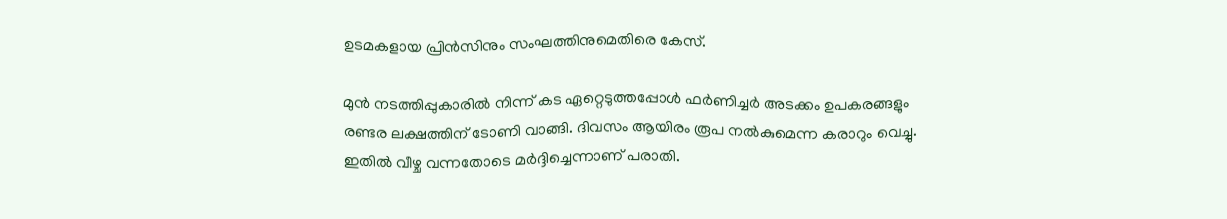ഉടമകളായ പ്രിൻസിനും സംഘത്തിനുമെതിരെ കേസ്.

മുൻ നടത്തിപ്പുകാരിൽ നിന്ന് കട ഏറ്റെടുത്തപ്പോൾ ഫർണിച്ചർ അടക്കം ഉപകരങ്ങളും രണ്ടര ലക്ഷത്തിന് ടോണി വാങ്ങി. ദിവസം ആയിരം രൂപ നൽകുമെന്ന കരാറും വെച്ചു. ഇതിൽ വീഴ്ച വന്നതോടെ മർദ്ദിച്ചെന്നാണ് പരാതി.